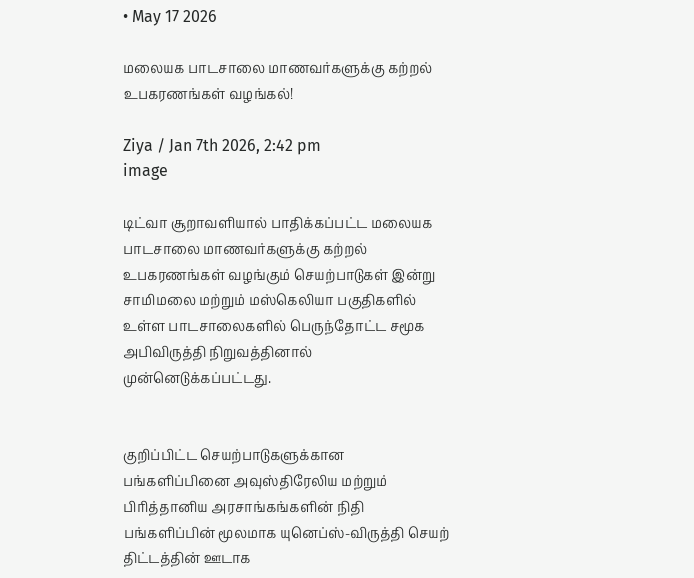• May 17 2026

மலையக பாடசாலை மாணவர்களுக்கு கற்றல் உபகரணங்கள் வழங்கல்!

Ziya / Jan 7th 2026, 2:42 pm
image

டிட்வா சூறாவளியால் பாதிக்கப்பட்ட மலையக பாடசாலை மாணவர்களுக்கு கற்றல் உபகரணங்கள் வழங்கும் செயற்பாடுகள் இன்று சாமிமலை மற்றும் மஸ்கெலியா பகுதிகளில் உள்ள பாடசாலைகளில் பெருந்தோட்ட சமூக அபிவிருத்தி நிறுவத்தினால் முன்னெடுக்கப்பட்டது.


குறிப்பிட்ட செயற்பாடுகளுக்கான பங்களிப்பினை அவுஸ்திரேலிய மற்றும் பிரித்தானிய அரசாங்கங்களின் நிதி பங்களிப்பின் மூலமாக யுனெப்ஸ்-விருத்தி செயற் திட்டத்தின் ஊடாக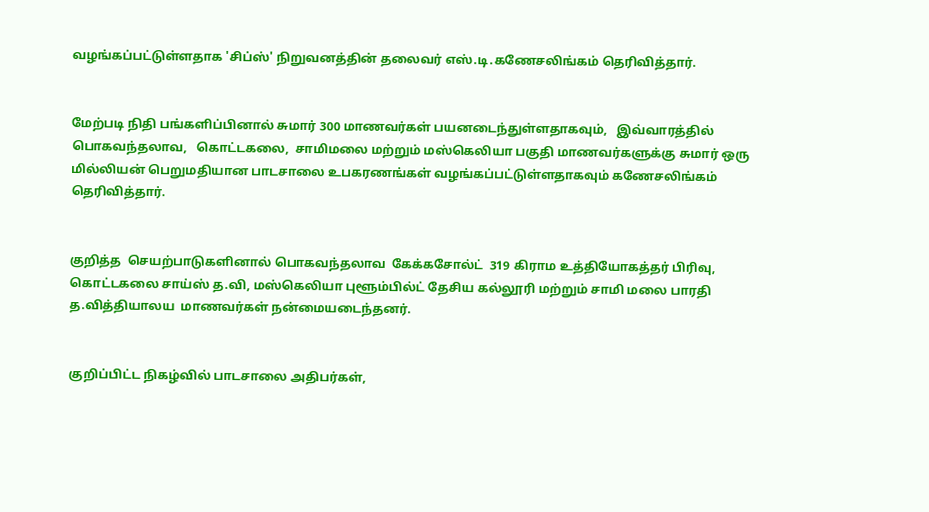வழங்கப்பட்டுள்ளதாக 'சிப்ஸ்' நிறுவனத்தின் தலைவர் எஸ்.டி.கணேசலிங்கம் தெரிவித்தார்.


மேற்படி நிதி பங்களிப்பினால் சுமார் 300 மாணவர்கள் பயனடைந்துள்ளதாகவும்,   இவ்வாரத்தில் பொகவந்தலாவ,   கொட்டகலை,  சாமிமலை மற்றும் மஸ்கெலியா பகுதி மாணவர்களுக்கு சுமார் ஒரு மில்லியன் பெறுமதியான பாடசாலை உபகரணங்கள் வழங்கப்பட்டுள்ளதாகவும் கணேசலிங்கம் தெரிவித்தார்.


குறித்த  செயற்பாடுகளினால் பொகவந்தலாவ  கேக்கசோல்ட்  319 கிராம உத்தியோகத்தர் பிரிவு, கொட்டகலை சாய்ஸ் த.வி, மஸ்கெலியா புளூம்பில்ட் தேசிய கல்லூரி மற்றும் சாமி மலை பாரதி த.வித்தியாலய  மாணவர்கள் நன்மையடைந்தனர்.


குறிப்பிட்ட நிகழ்வில் பாடசாலை அதிபர்கள்,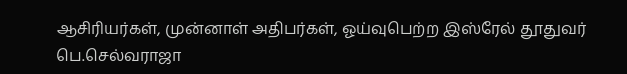ஆசிரியர்கள், முன்னாள் அதிபர்கள், ஓய்வுபெற்ற இஸ்ரேல் தூதுவர் பெ.செல்வராஜா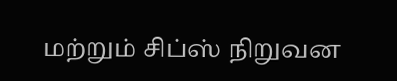மற்றும் சிப்ஸ் நிறுவன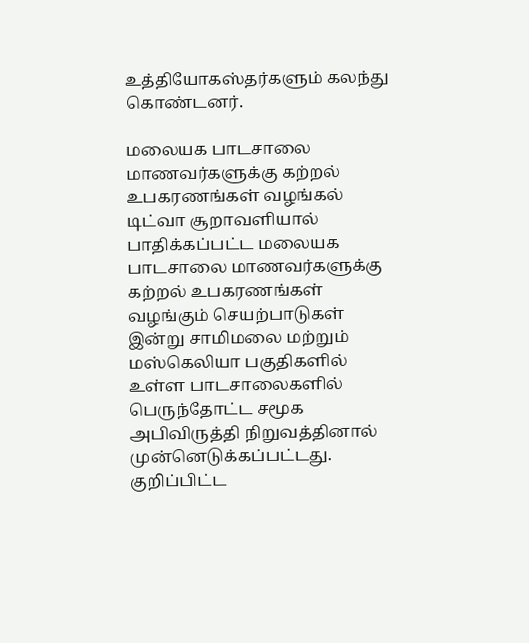உத்தியோகஸ்தர்களும் கலந்து கொண்டனர்.

மலையக பாடசாலை மாணவர்களுக்கு கற்றல் உபகரணங்கள் வழங்கல் டிட்வா சூறாவளியால் பாதிக்கப்பட்ட மலையக பாடசாலை மாணவர்களுக்கு கற்றல் உபகரணங்கள் வழங்கும் செயற்பாடுகள் இன்று சாமிமலை மற்றும் மஸ்கெலியா பகுதிகளில் உள்ள பாடசாலைகளில் பெருந்தோட்ட சமூக அபிவிருத்தி நிறுவத்தினால் முன்னெடுக்கப்பட்டது. குறிப்பிட்ட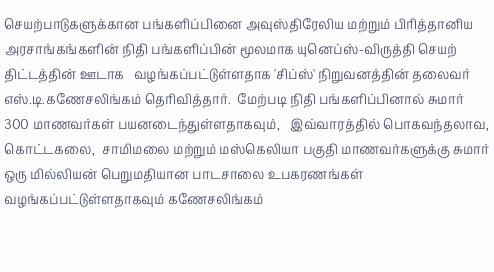செயற்பாடுகளுக்கான பங்களிப்பினை அவுஸ்திரேலிய மற்றும் பிரித்தானிய அரசாங்கங்களின் நிதி பங்களிப்பின் மூலமாக யுனெப்ஸ்-விருத்தி செயற் திட்டத்தின் ஊடாக   வழங்கப்பட்டுள்ளதாக 'சிப்ஸ்' நிறுவனத்தின் தலைவர் எஸ்.டி.கணேசலிங்கம் தெரிவித்தார்.  மேற்படி நிதி பங்களிப்பினால் சுமார் 300 மாணவர்கள் பயனடைந்துள்ளதாகவும்,   இவ்வாரத்தில் பொகவந்தலாவ,   கொட்டகலை,  சாமிமலை மற்றும் மஸ்கெலியா பகுதி மாணவர்களுக்கு சுமார் ஒரு மில்லியன் பெறுமதியான பாடசாலை உபகரணங்கள் வழங்கப்பட்டுள்ளதாகவும் கணேசலிங்கம்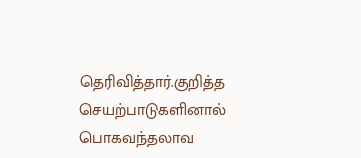தெரிவித்தார்.குறித்த  செயற்பாடுகளினால் பொகவந்தலாவ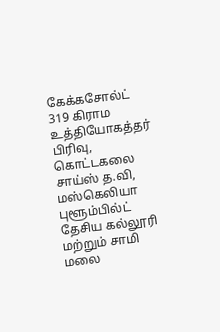கேக்கசோல்ட்  319 கிராம உத்தியோகத்தர் பிரிவு, கொட்டகலை சாய்ஸ் த.வி, மஸ்கெலியா புளூம்பில்ட் தேசிய கல்லூரி மற்றும் சாமி மலை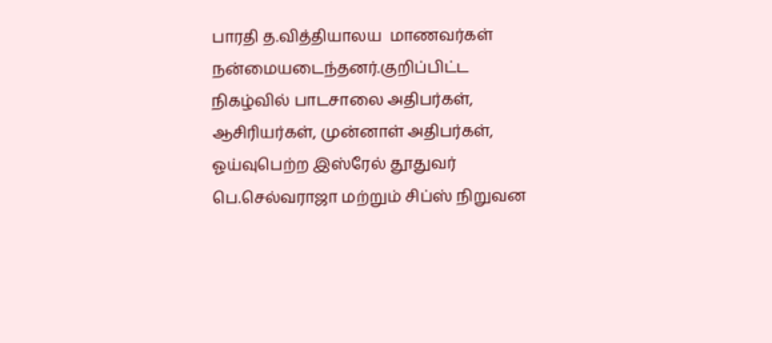பாரதி த.வித்தியாலய  மாணவர்கள் நன்மையடைந்தனர்.குறிப்பிட்ட நிகழ்வில் பாடசாலை அதிபர்கள், ஆசிரியர்கள், முன்னாள் அதிபர்கள், ஓய்வுபெற்ற இஸ்ரேல் தூதுவர் பெ.செல்வராஜா மற்றும் சிப்ஸ் நிறுவன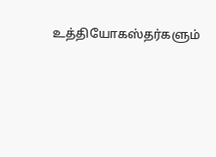உத்தியோகஸ்தர்களும்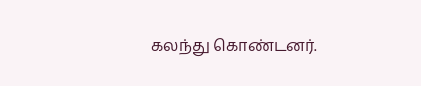கலந்து கொண்டனர்.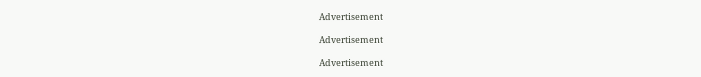Advertisement

Advertisement

Advertisement